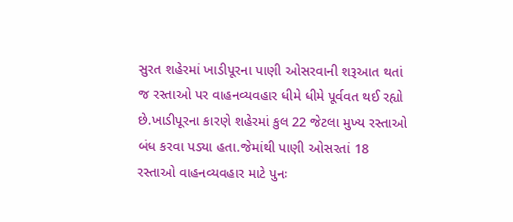સુરત શહેરમાં ખાડીપૂરના પાણી ઓસરવાની શરૂઆત થતાં જ રસ્તાઓ પર વાહનવ્યવહાર ધીમે ધીમે પૂર્વવત થઈ રહ્યો છે.ખાડીપૂરના કારણે શહેરમાં કુલ 22 જેટલા મુખ્ય રસ્તાઓ બંધ કરવા પડ્યા હતા.જેમાંથી પાણી ઓસરતાં 18 રસ્તાઓ વાહનવ્યવહાર માટે પુનઃ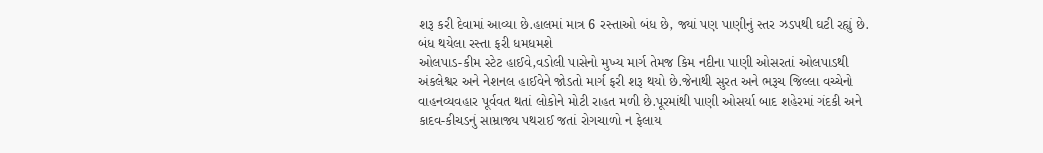શરૂ કરી દેવામાં આવ્યા છે.હાલમાં માત્ર 6 રસ્તાઓ બંધ છે, જ્યાં પણ પાણીનું સ્તર ઝડપથી ઘટી રહ્યું છે.
બંધ થયેલા રસ્તા ફરી ધમધમશે
ઓલપાડ-કીમ સ્ટેટ હાઈવે,વડોલી પાસેનો મુખ્ય માર્ગ તેમજ કિમ નદીના પાણી ઓસરતાં ઓલપાડથી અંકલેશ્વર અને નેશનલ હાઈવેને જોડતો માર્ગ ફરી શરૂ થયો છે.જેનાથી સુરત અને ભરૂચ જિલ્લા વચ્ચેનો વાહનવ્યવહાર પૂર્વવત થતાં લોકોને મોટી રાહત મળી છે.પૂરમાંથી પાણી ઓસર્યા બાદ શહેરમાં ગંદકી અને કાદવ-કીચડનું સામ્રાજ્ય પથરાઈ જતાં રોગચાળો ન ફેલાય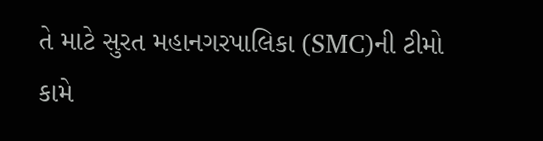તે માટે સુરત મહાનગરપાલિકા (SMC)ની ટીમો કામે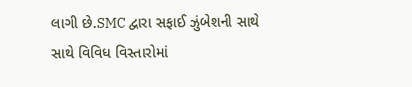લાગી છે.SMC દ્વારા સફાઈ ઝુંબેશની સાથે સાથે વિવિધ વિસ્તારોમાં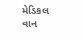મેડિકલ વાન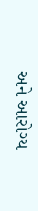અને આરોગ્ય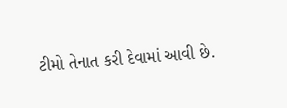ટીમો તેનાત કરી દેવામાં આવી છે.